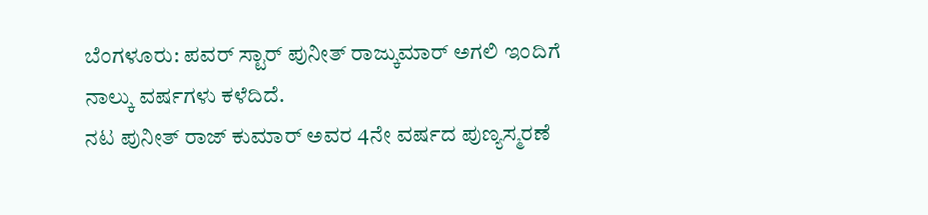ಬೆಂಗಳೂರು: ಪವರ್ ಸ್ಟಾರ್ ಪುನೀತ್ ರಾಜ್ಕುಮಾರ್ ಅಗಲಿ ಇಂದಿಗೆ ನಾಲ್ಕು ವರ್ಷಗಳು ಕಳೆದಿದೆ.
ನಟ ಪುನೀತ್ ರಾಜ್ ಕುಮಾರ್ ಅವರ 4ನೇ ವರ್ಷದ ಪುಣ್ಯಸ್ಮರಣೆ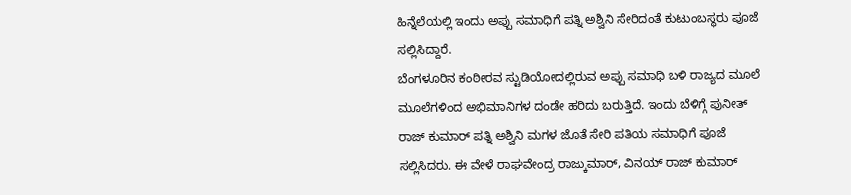ಹಿನ್ನೆಲೆಯಲ್ಲಿ ಇಂದು ಅಪ್ಪು ಸಮಾಧಿಗೆ ಪತ್ನಿ ಅಶ್ವಿನಿ ಸೇರಿದಂತೆ ಕುಟುಂಬಸ್ಥರು ಪೂಜೆ ಸಲ್ಲಿಸಿದ್ದಾರೆ.
ಬೆಂಗಳೂರಿನ ಕಂಠೀರವ ಸ್ಟುಡಿಯೋದಲ್ಲಿರುವ ಅಪ್ಪು ಸಮಾಧಿ ಬಳಿ ರಾಜ್ಯದ ಮೂಲೆ ಮೂಲೆಗಳಿಂದ ಅಭಿಮಾನಿಗಳ ದಂಡೇ ಹರಿದು ಬರುತ್ತಿದೆ. ಇಂದು ಬೆಳಿಗ್ಗೆ ಪುನೀತ್ ರಾಜ್ ಕುಮಾರ್ ಪತ್ನಿ ಅಶ್ವಿನಿ ಮಗಳ ಜೊತೆ ಸೇರಿ ಪತಿಯ ಸಮಾಧಿಗೆ ಪೂಜೆ ಸಲ್ಲಿಸಿದರು. ಈ ವೇಳೆ ರಾಘವೇಂದ್ರ ರಾಜ್ಕುಮಾರ್, ವಿನಯ್ ರಾಜ್ ಕುಮಾರ್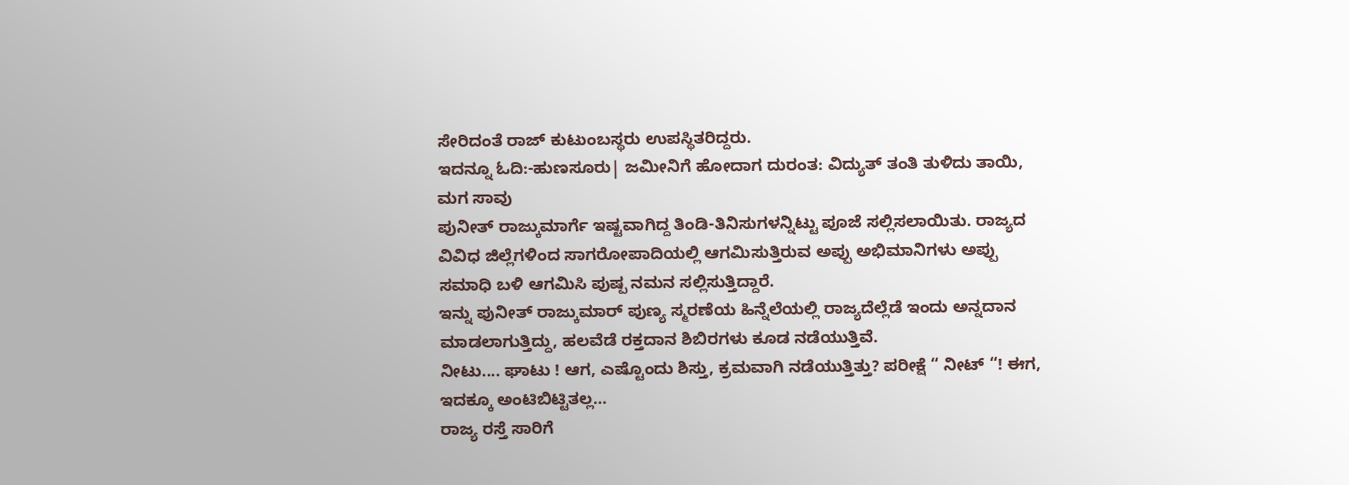ಸೇರಿದಂತೆ ರಾಜ್ ಕುಟುಂಬಸ್ಥರು ಉಪಸ್ಥಿತರಿದ್ದರು.
ಇದನ್ನೂ ಓದಿ:-ಹುಣಸೂರು| ಜಮೀನಿಗೆ ಹೋದಾಗ ದುರಂತ: ವಿದ್ಯುತ್ ತಂತಿ ತುಳಿದು ತಾಯಿ, ಮಗ ಸಾವು
ಪುನೀತ್ ರಾಜ್ಕುಮಾರ್ಗೆ ಇಷ್ಟವಾಗಿದ್ದ ತಿಂಡಿ-ತಿನಿಸುಗಳನ್ನಿಟ್ಟು ಪೂಜೆ ಸಲ್ಲಿಸಲಾಯಿತು. ರಾಜ್ಯದ ವಿವಿಧ ಜಿಲ್ಲೆಗಳಿಂದ ಸಾಗರೋಪಾದಿಯಲ್ಲಿ ಆಗಮಿಸುತ್ತಿರುವ ಅಪ್ಪು ಅಭಿಮಾನಿಗಳು ಅಪ್ಪು ಸಮಾಧಿ ಬಳಿ ಆಗಮಿಸಿ ಪುಷ್ಪ ನಮನ ಸಲ್ಲಿಸುತ್ತಿದ್ದಾರೆ.
ಇನ್ನು ಪುನೀತ್ ರಾಜ್ಕುಮಾರ್ ಪುಣ್ಯ ಸ್ಮರಣೆಯ ಹಿನ್ನೆಲೆಯಲ್ಲಿ ರಾಜ್ಯದೆಲ್ಲೆಡೆ ಇಂದು ಅನ್ನದಾನ ಮಾಡಲಾಗುತ್ತಿದ್ದು, ಹಲವೆಡೆ ರಕ್ತದಾನ ಶಿಬಿರಗಳು ಕೂಡ ನಡೆಯುತ್ತಿವೆ.
ನೀಟು.... ಘಾಟು ! ಆಗ, ಎಷ್ಟೊಂದು ಶಿಸ್ತು, ಕ್ರಮವಾಗಿ ನಡೆಯುತ್ತಿತ್ತು? ಪರೀಕ್ಷೆ “ ನೀಟ್ “! ಈಗ, ಇದಕ್ಕೂ ಅಂಟಿಬಿಟ್ಟಿತಲ್ಲ…
ರಾಜ್ಯ ರಸ್ತೆ ಸಾರಿಗೆ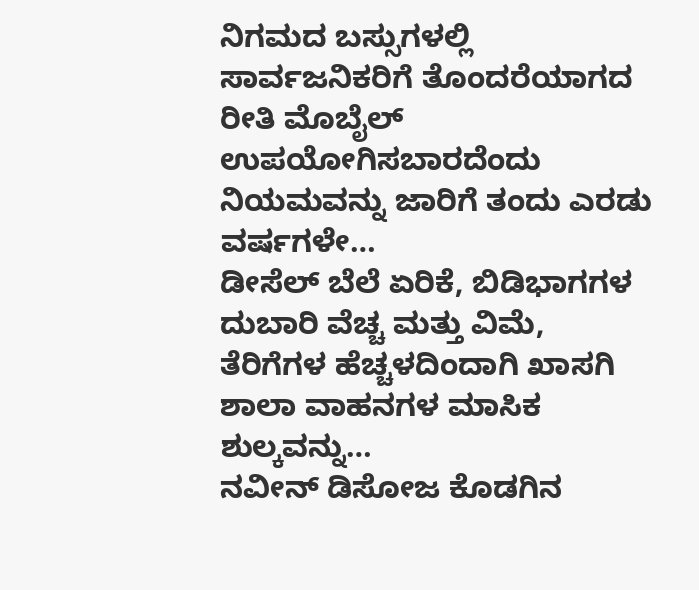ನಿಗಮದ ಬಸ್ಸುಗಳಲ್ಲಿ ಸಾರ್ವಜನಿಕರಿಗೆ ತೊಂದರೆಯಾಗದ ರೀತಿ ಮೊಬೈಲ್ ಉಪಯೋಗಿಸಬಾರದೆಂದು ನಿಯಮವನ್ನು ಜಾರಿಗೆ ತಂದು ಎರಡು ವರ್ಷಗಳೇ…
ಡೀಸೆಲ್ ಬೆಲೆ ಏರಿಕೆ, ಬಿಡಿಭಾಗಗಳ ದುಬಾರಿ ವೆಚ್ಚ ಮತ್ತು ವಿಮೆ, ತೆರಿಗೆಗಳ ಹೆಚ್ಚಳದಿಂದಾಗಿ ಖಾಸಗಿ ಶಾಲಾ ವಾಹನಗಳ ಮಾಸಿಕ ಶುಲ್ಕವನ್ನು…
ನವೀನ್ ಡಿಸೋಜ ಕೊಡಗಿನ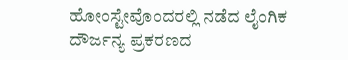ಹೋಂಸ್ಟೇವೊಂದರಲ್ಲಿ ನಡೆದ ಲೈಂಗಿಕ ದೌರ್ಜನ್ಯ ಪ್ರಕರಣದ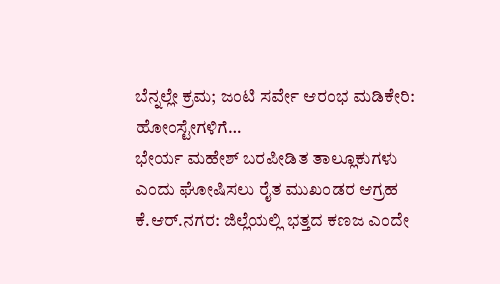ಬೆನ್ನಲ್ಲೇ ಕ್ರಮ; ಜಂಟಿ ಸರ್ವೇ ಆರಂಭ ಮಡಿಕೇರಿ: ಹೋಂಸ್ಟೇಗಳಿಗೆ…
ಭೇರ್ಯ ಮಹೇಶ್ ಬರಪೀಡಿತ ತಾಲ್ಲೂಕುಗಳು ಎಂದು ಘೋಷಿಸಲು ರೈತ ಮುಖಂಡರ ಆಗ್ರಹ ಕೆ.ಆರ್.ನಗರ: ಜಿಲ್ಲೆಯಲ್ಲಿ ಭತ್ತದ ಕಣಜ ಎಂದೇ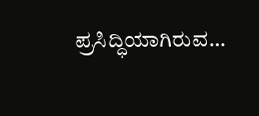ಪ್ರಸಿದ್ಧಿಯಾಗಿರುವ…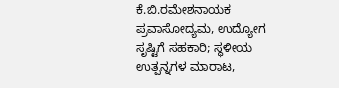ಕೆ.ಬಿ.ರಮೇಶನಾಯಕ ಪ್ರವಾಸೋದ್ಯಮ, ಉದ್ಯೋಗ ಸೃಷ್ಟಿಗೆ ಸಹಕಾರಿ; ಸ್ಥಳೀಯ ಉತ್ಪನ್ನಗಳ ಮಾರಾಟ,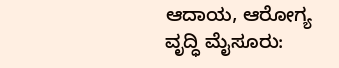ಆದಾಯ, ಆರೋಗ್ಯ ವೃದ್ಧಿ ಮೈಸೂರು: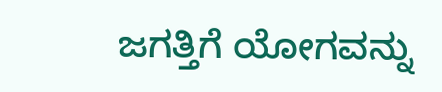ಜಗತ್ತಿಗೆ ಯೋಗವನ್ನು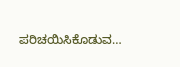ಪರಿಚಯಿಸಿಕೊಡುವ…